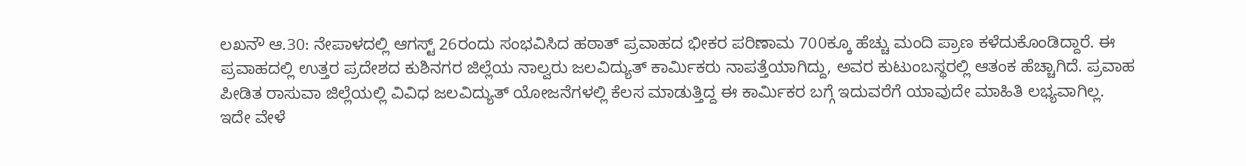ಲಖನೌ ಆ.30: ನೇಪಾಳದಲ್ಲಿ ಆಗಸ್ಟ್ 26ರಂದು ಸಂಭವಿಸಿದ ಹಠಾತ್ ಪ್ರವಾಹದ ಭೀಕರ ಪರಿಣಾಮ 700ಕ್ಕೂ ಹೆಚ್ಚು ಮಂದಿ ಪ್ರಾಣ ಕಳೆದುಕೊಂಡಿದ್ದಾರೆ. ಈ ಪ್ರವಾಹದಲ್ಲಿ ಉತ್ತರ ಪ್ರದೇಶದ ಕುಶಿನಗರ ಜಿಲ್ಲೆಯ ನಾಲ್ವರು ಜಲವಿದ್ಯುತ್ ಕಾರ್ಮಿಕರು ನಾಪತ್ತೆಯಾಗಿದ್ದು, ಅವರ ಕುಟುಂಬಸ್ಥರಲ್ಲಿ ಆತಂಕ ಹೆಚ್ಚಾಗಿದೆ. ಪ್ರವಾಹ ಪೀಡಿತ ರಾಸುವಾ ಜಿಲ್ಲೆಯಲ್ಲಿ ವಿವಿಧ ಜಲವಿದ್ಯುತ್ ಯೋಜನೆಗಳಲ್ಲಿ ಕೆಲಸ ಮಾಡುತ್ತಿದ್ದ ಈ ಕಾರ್ಮಿಕರ ಬಗ್ಗೆ ಇದುವರೆಗೆ ಯಾವುದೇ ಮಾಹಿತಿ ಲಭ್ಯವಾಗಿಲ್ಲ.
ಇದೇ ವೇಳೆ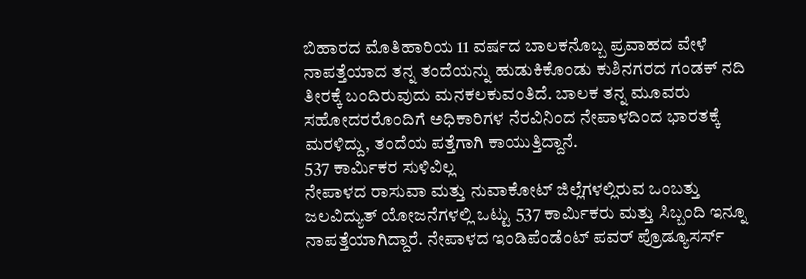ಬಿಹಾರದ ಮೊತಿಹಾರಿಯ 11 ವರ್ಷದ ಬಾಲಕನೊಬ್ಬ ಪ್ರವಾಹದ ವೇಳೆ ನಾಪತ್ತೆಯಾದ ತನ್ನ ತಂದೆಯನ್ನು ಹುಡುಕಿಕೊಂಡು ಕುಶಿನಗರದ ಗಂಡಕ್ ನದಿ ತೀರಕ್ಕೆ ಬಂದಿರುವುದು ಮನಕಲಕುವಂತಿದೆ. ಬಾಲಕ ತನ್ನ ಮೂವರು ಸಹೋದರರೊಂದಿಗೆ ಅಧಿಕಾರಿಗಳ ನೆರವಿನಿಂದ ನೇಪಾಳದಿಂದ ಭಾರತಕ್ಕೆ ಮರಳಿದ್ದು, ತಂದೆಯ ಪತ್ತೆಗಾಗಿ ಕಾಯುತ್ತಿದ್ದಾನೆ.
537 ಕಾರ್ಮಿಕರ ಸುಳಿವಿಲ್ಲ
ನೇಪಾಳದ ರಾಸುವಾ ಮತ್ತು ನುವಾಕೋಟ್ ಜಿಲ್ಲೆಗಳಲ್ಲಿರುವ ಒಂಬತ್ತು ಜಲವಿದ್ಯುತ್ ಯೋಜನೆಗಳಲ್ಲಿ ಒಟ್ಟು 537 ಕಾರ್ಮಿಕರು ಮತ್ತು ಸಿಬ್ಬಂದಿ ಇನ್ನೂ ನಾಪತ್ತೆಯಾಗಿದ್ದಾರೆ. ನೇಪಾಳದ ಇಂಡಿಪೆಂಡೆಂಟ್ ಪವರ್ ಪ್ರೊಡ್ಯೂಸರ್ಸ್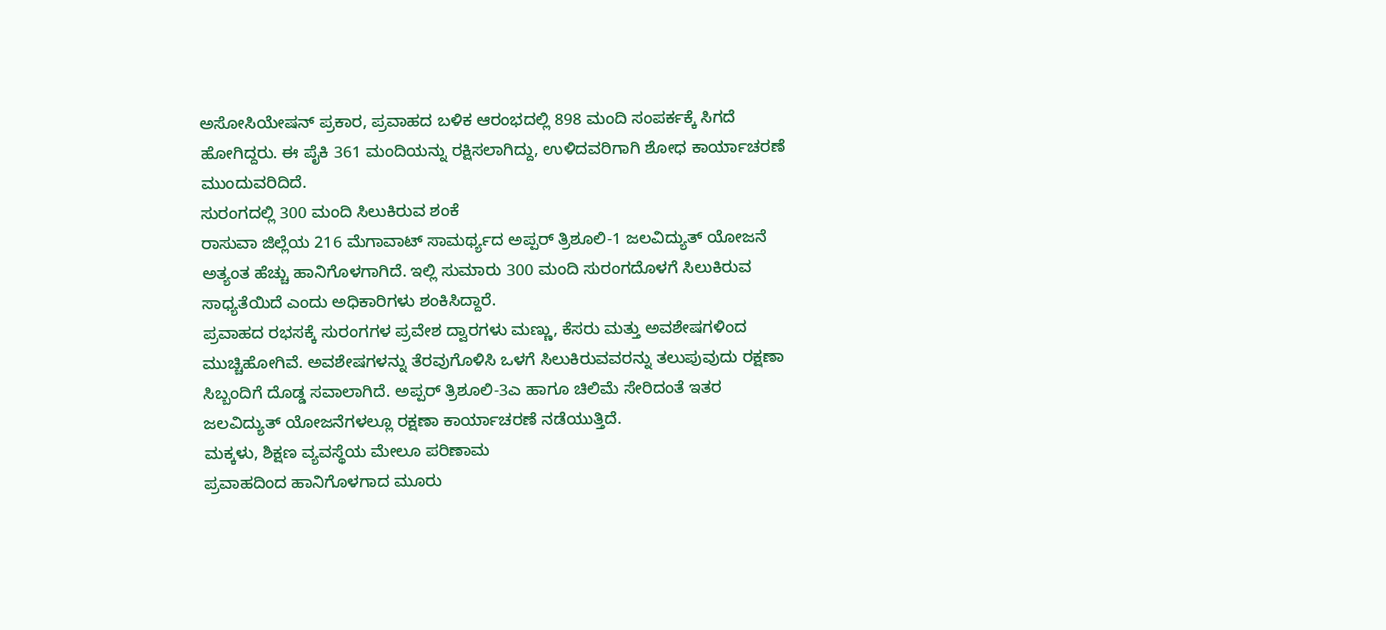ಅಸೋಸಿಯೇಷನ್ ಪ್ರಕಾರ, ಪ್ರವಾಹದ ಬಳಿಕ ಆರಂಭದಲ್ಲಿ 898 ಮಂದಿ ಸಂಪರ್ಕಕ್ಕೆ ಸಿಗದೆ ಹೋಗಿದ್ದರು. ಈ ಪೈಕಿ 361 ಮಂದಿಯನ್ನು ರಕ್ಷಿಸಲಾಗಿದ್ದು, ಉಳಿದವರಿಗಾಗಿ ಶೋಧ ಕಾರ್ಯಾಚರಣೆ ಮುಂದುವರಿದಿದೆ.
ಸುರಂಗದಲ್ಲಿ 300 ಮಂದಿ ಸಿಲುಕಿರುವ ಶಂಕೆ
ರಾಸುವಾ ಜಿಲ್ಲೆಯ 216 ಮೆಗಾವಾಟ್ ಸಾಮರ್ಥ್ಯದ ಅಪ್ಪರ್ ತ್ರಿಶೂಲಿ-1 ಜಲವಿದ್ಯುತ್ ಯೋಜನೆ ಅತ್ಯಂತ ಹೆಚ್ಚು ಹಾನಿಗೊಳಗಾಗಿದೆ. ಇಲ್ಲಿ ಸುಮಾರು 300 ಮಂದಿ ಸುರಂಗದೊಳಗೆ ಸಿಲುಕಿರುವ ಸಾಧ್ಯತೆಯಿದೆ ಎಂದು ಅಧಿಕಾರಿಗಳು ಶಂಕಿಸಿದ್ದಾರೆ.
ಪ್ರವಾಹದ ರಭಸಕ್ಕೆ ಸುರಂಗಗಳ ಪ್ರವೇಶ ದ್ವಾರಗಳು ಮಣ್ಣು, ಕೆಸರು ಮತ್ತು ಅವಶೇಷಗಳಿಂದ ಮುಚ್ಚಿಹೋಗಿವೆ. ಅವಶೇಷಗಳನ್ನು ತೆರವುಗೊಳಿಸಿ ಒಳಗೆ ಸಿಲುಕಿರುವವರನ್ನು ತಲುಪುವುದು ರಕ್ಷಣಾ ಸಿಬ್ಬಂದಿಗೆ ದೊಡ್ಡ ಸವಾಲಾಗಿದೆ. ಅಪ್ಪರ್ ತ್ರಿಶೂಲಿ-3ಎ ಹಾಗೂ ಚಿಲಿಮೆ ಸೇರಿದಂತೆ ಇತರ ಜಲವಿದ್ಯುತ್ ಯೋಜನೆಗಳಲ್ಲೂ ರಕ್ಷಣಾ ಕಾರ್ಯಾಚರಣೆ ನಡೆಯುತ್ತಿದೆ.
ಮಕ್ಕಳು, ಶಿಕ್ಷಣ ವ್ಯವಸ್ಥೆಯ ಮೇಲೂ ಪರಿಣಾಮ
ಪ್ರವಾಹದಿಂದ ಹಾನಿಗೊಳಗಾದ ಮೂರು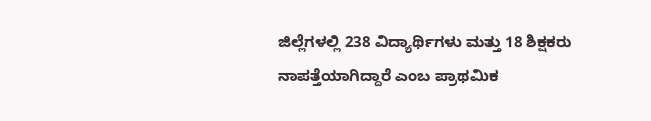ಜಿಲ್ಲೆಗಳಲ್ಲಿ 238 ವಿದ್ಯಾರ್ಥಿಗಳು ಮತ್ತು 18 ಶಿಕ್ಷಕರು ನಾಪತ್ತೆಯಾಗಿದ್ದಾರೆ ಎಂಬ ಪ್ರಾಥಮಿಕ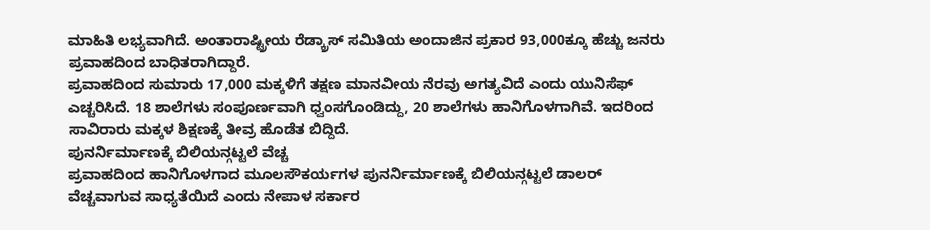ಮಾಹಿತಿ ಲಭ್ಯವಾಗಿದೆ. ಅಂತಾರಾಷ್ಟ್ರೀಯ ರೆಡ್ಕ್ರಾಸ್ ಸಮಿತಿಯ ಅಂದಾಜಿನ ಪ್ರಕಾರ 93,000ಕ್ಕೂ ಹೆಚ್ಚು ಜನರು ಪ್ರವಾಹದಿಂದ ಬಾಧಿತರಾಗಿದ್ದಾರೆ.
ಪ್ರವಾಹದಿಂದ ಸುಮಾರು 17,000 ಮಕ್ಕಳಿಗೆ ತಕ್ಷಣ ಮಾನವೀಯ ನೆರವು ಅಗತ್ಯವಿದೆ ಎಂದು ಯುನಿಸೆಫ್ ಎಚ್ಚರಿಸಿದೆ. 18 ಶಾಲೆಗಳು ಸಂಪೂರ್ಣವಾಗಿ ಧ್ವಂಸಗೊಂಡಿದ್ದು, 20 ಶಾಲೆಗಳು ಹಾನಿಗೊಳಗಾಗಿವೆ. ಇದರಿಂದ ಸಾವಿರಾರು ಮಕ್ಕಳ ಶಿಕ್ಷಣಕ್ಕೆ ತೀವ್ರ ಹೊಡೆತ ಬಿದ್ದಿದೆ.
ಪುನರ್ನಿರ್ಮಾಣಕ್ಕೆ ಬಿಲಿಯನ್ಗಟ್ಟಲೆ ವೆಚ್ಚ
ಪ್ರವಾಹದಿಂದ ಹಾನಿಗೊಳಗಾದ ಮೂಲಸೌಕರ್ಯಗಳ ಪುನರ್ನಿರ್ಮಾಣಕ್ಕೆ ಬಿಲಿಯನ್ಗಟ್ಟಲೆ ಡಾಲರ್ ವೆಚ್ಚವಾಗುವ ಸಾಧ್ಯತೆಯಿದೆ ಎಂದು ನೇಪಾಳ ಸರ್ಕಾರ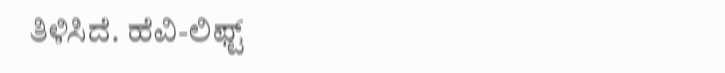ತಿಳಿಸಿದೆ. ಹೆವಿ-ಲಿಫ್ಟ್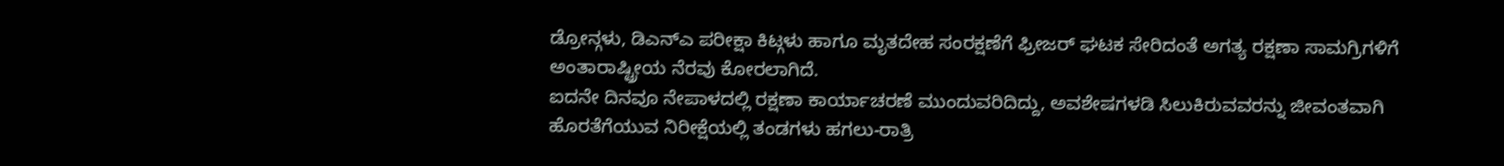ಡ್ರೋನ್ಗಳು, ಡಿಎನ್ಎ ಪರೀಕ್ಷಾ ಕಿಟ್ಗಳು ಹಾಗೂ ಮೃತದೇಹ ಸಂರಕ್ಷಣೆಗೆ ಫ್ರೀಜರ್ ಘಟಕ ಸೇರಿದಂತೆ ಅಗತ್ಯ ರಕ್ಷಣಾ ಸಾಮಗ್ರಿಗಳಿಗೆ ಅಂತಾರಾಷ್ಟ್ರೀಯ ನೆರವು ಕೋರಲಾಗಿದೆ.
ಐದನೇ ದಿನವೂ ನೇಪಾಳದಲ್ಲಿ ರಕ್ಷಣಾ ಕಾರ್ಯಾಚರಣೆ ಮುಂದುವರಿದಿದ್ದು, ಅವಶೇಷಗಳಡಿ ಸಿಲುಕಿರುವವರನ್ನು ಜೀವಂತವಾಗಿ ಹೊರತೆಗೆಯುವ ನಿರೀಕ್ಷೆಯಲ್ಲಿ ತಂಡಗಳು ಹಗಲು-ರಾತ್ರಿ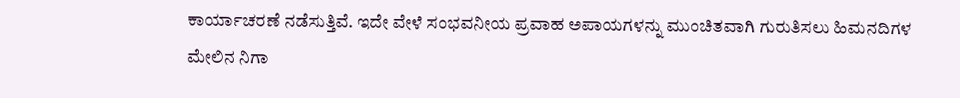ಕಾರ್ಯಾಚರಣೆ ನಡೆಸುತ್ತಿವೆ. ಇದೇ ವೇಳೆ ಸಂಭವನೀಯ ಪ್ರವಾಹ ಅಪಾಯಗಳನ್ನು ಮುಂಚಿತವಾಗಿ ಗುರುತಿಸಲು ಹಿಮನದಿಗಳ ಮೇಲಿನ ನಿಗಾ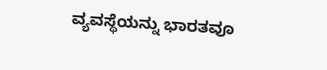ವ್ಯವಸ್ಥೆಯನ್ನು ಭಾರತವೂ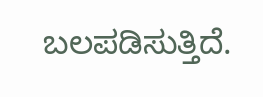ಬಲಪಡಿಸುತ್ತಿದೆ.